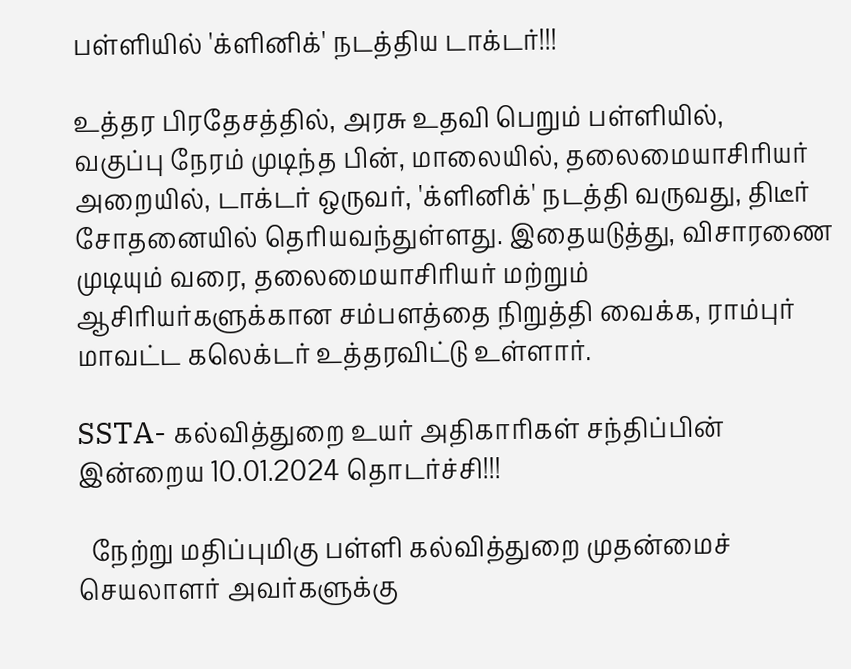பள்ளியில் 'க்ளினிக்' நடத்திய டாக்டர்!!!

உத்தர பிரதேசத்தில், அரசு உதவி பெறும் பள்ளியில்,
வகுப்பு நேரம் முடிந்த பின், மாலையில், தலைமையாசிரியர் அறையில், டாக்டர் ஒருவர், 'க்ளினிக்' நடத்தி வருவது, திடீர் சோதனையில் தெரியவந்துள்ளது. இதையடுத்து, விசாரணை முடியும் வரை, தலைமையாசிரியர் மற்றும் ஆசிரியர்களுக்கான சம்பளத்தை நிறுத்தி வைக்க, ராம்புர் மாவட்ட கலெக்டர் உத்தரவிட்டு உள்ளார்.

SSTA- கல்வித்துறை உயர் அதிகாரிகள் சந்திப்பின் இன்றைய 10.01.2024 தொடர்ச்சி!!!

  நேற்று மதிப்புமிகு பள்ளி கல்வித்துறை முதன்மைச் செயலாளர் அவர்களுக்கு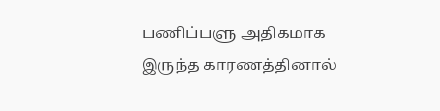பணிப்பளு அதிகமாக இருந்த காரணத்தினால்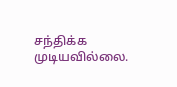சந்திக்க முடியவில்லை.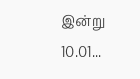இன்று 10.01...